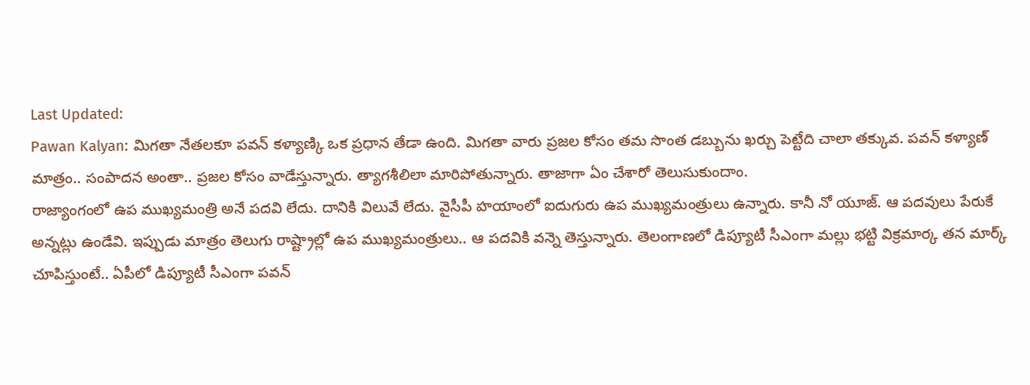Last Updated:
Pawan Kalyan: మిగతా నేతలకూ పవన్ కళ్యాణ్కి ఒక ప్రధాన తేడా ఉంది. మిగతా వారు ప్రజల కోసం తమ సొంత డబ్బును ఖర్చు పెట్టేది చాలా తక్కువ. పవన్ కళ్యాణ్ మాత్రం.. సంపాదన అంతా.. ప్రజల కోసం వాడేస్తున్నారు. త్యాగశీలిలా మారిపోతున్నారు. తాజాగా ఏం చేశారో తెలుసుకుందాం.
రాజ్యాంగంలో ఉప ముఖ్యమంత్రి అనే పదవి లేదు. దానికి విలువే లేదు. వైసీపీ హయాంలో ఐదుగురు ఉప ముఖ్యమంత్రులు ఉన్నారు. కానీ నో యూజ్. ఆ పదవులు పేరుకే అన్నట్లు ఉండేవి. ఇప్పుడు మాత్రం తెలుగు రాష్ట్రాల్లో ఉప ముఖ్యమంత్రులు.. ఆ పదవికి వన్నె తెస్తున్నారు. తెలంగాణలో డిప్యూటీ సీఎంగా మల్లు భట్టి విక్రమార్క తన మార్క్ చూపిస్తుంటే.. ఏపీలో డిప్యూటీ సీఎంగా పవన్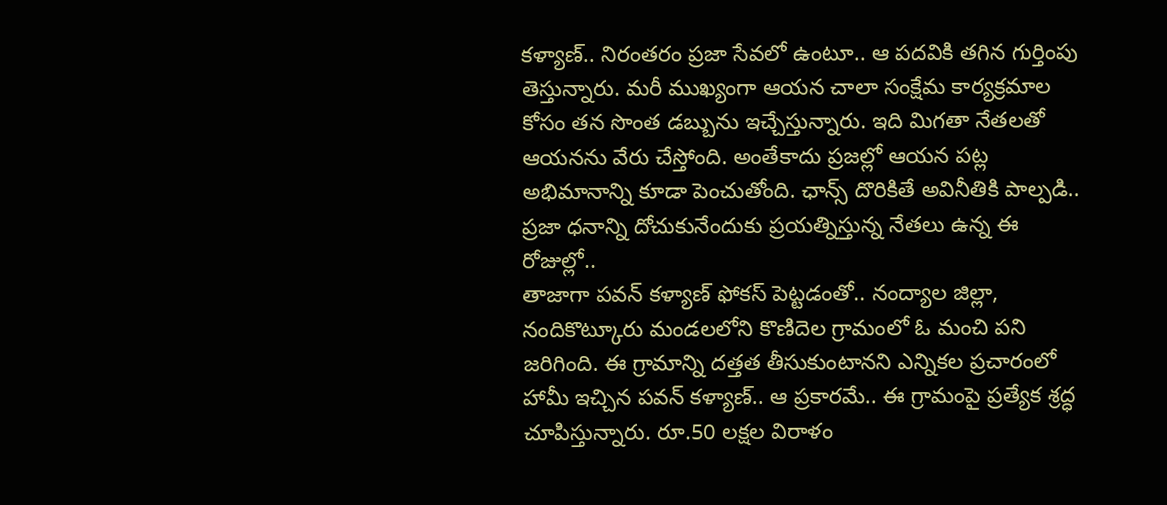కళ్యాణ్.. నిరంతరం ప్రజా సేవలో ఉంటూ.. ఆ పదవికి తగిన గుర్తింపు తెస్తున్నారు. మరీ ముఖ్యంగా ఆయన చాలా సంక్షేమ కార్యక్రమాల కోసం తన సొంత డబ్బును ఇచ్చేస్తున్నారు. ఇది మిగతా నేతలతో ఆయనను వేరు చేస్తోంది. అంతేకాదు ప్రజల్లో ఆయన పట్ల అభిమానాన్ని కూడా పెంచుతోంది. ఛాన్స్ దొరికితే అవినీతికి పాల్పడి.. ప్రజా ధనాన్ని దోచుకునేందుకు ప్రయత్నిస్తున్న నేతలు ఉన్న ఈ రోజుల్లో..
తాజాగా పవన్ కళ్యాణ్ ఫోకస్ పెట్టడంతో.. నంద్యాల జిల్లా, నందికొట్కూరు మండలలోని కొణిదెల గ్రామంలో ఓ మంచి పని జరిగింది. ఈ గ్రామాన్ని దత్తత తీసుకుంటానని ఎన్నికల ప్రచారంలో హామీ ఇచ్చిన పవన్ కళ్యాణ్.. ఆ ప్రకారమే.. ఈ గ్రామంపై ప్రత్యేక శ్రద్ధ చూపిస్తున్నారు. రూ.50 లక్షల విరాళం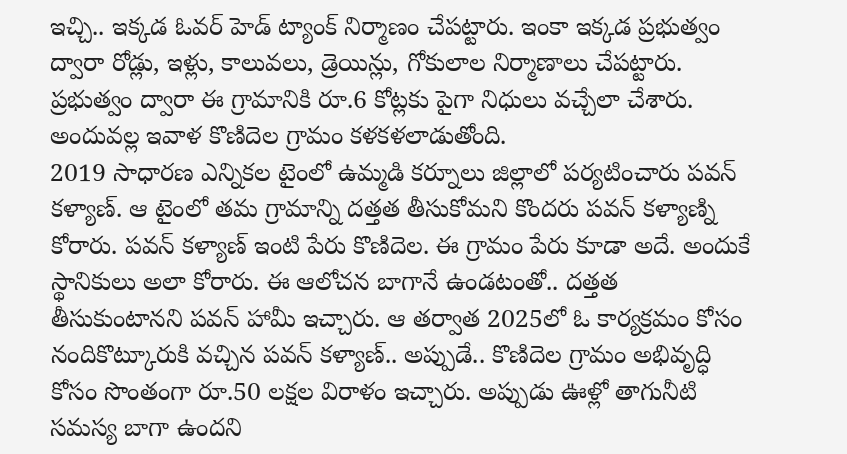ఇచ్చి.. ఇక్కడ ఓవర్ హెడ్ ట్యాంక్ నిర్మాణం చేపట్టారు. ఇంకా ఇక్కడ ప్రభుత్వం ద్వారా రోడ్లు, ఇళ్లు, కాలువలు, డ్రెయిన్లు, గోకులాల నిర్మాణాలు చేపట్టారు. ప్రభుత్వం ద్వారా ఈ గ్రామానికి రూ.6 కోట్లకు పైగా నిధులు వచ్చేలా చేశారు. అందువల్ల ఇవాళ కొణిదెల గ్రామం కళకళలాడుతోంది.
2019 సాధారణ ఎన్నికల టైంలో ఉమ్మడి కర్నూలు జిల్లాలో పర్యటించారు పవన్ కళ్యాణ్. ఆ టైంలో తమ గ్రామాన్ని దత్తత తీసుకోమని కొందరు పవన్ కళ్యాణ్ని కోరారు. పవన్ కళ్యాణ్ ఇంటి పేరు కొణిదెల. ఈ గ్రామం పేరు కూడా అదే. అందుకే స్థానికులు అలా కోరారు. ఈ ఆలోచన బాగానే ఉండటంతో.. దత్తత తీసుకుంటానని పవన్ హామీ ఇచ్చారు. ఆ తర్వాత 2025లో ఓ కార్యక్రమం కోసం నందికొట్కూరుకి వచ్చిన పవన్ కళ్యాణ్.. అప్పుడే.. కొణిదెల గ్రామం అభివృద్ధి కోసం సొంతంగా రూ.50 లక్షల విరాళం ఇచ్చారు. అప్పుడు ఊళ్లో తాగునీటి సమస్య బాగా ఉందని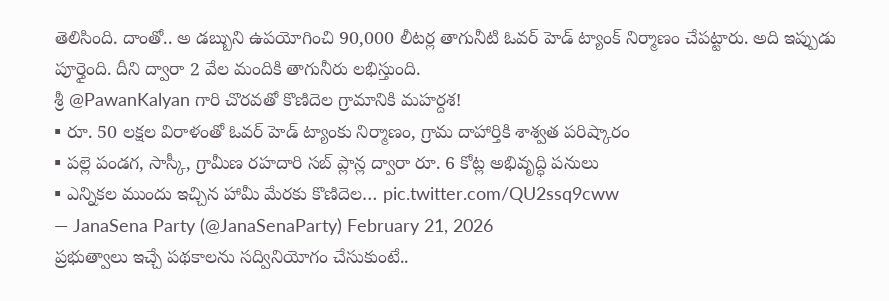తెలిసింది. దాంతో.. అ డబ్బుని ఉపయోగించి 90,000 లీటర్ల తాగునీటి ఓవర్ హెడ్ ట్యాంక్ నిర్మాణం చేపట్టారు. అది ఇప్పుడు పూర్తైంది. దీని ద్వారా 2 వేల మందికి తాగునీరు లభిస్తుంది.
శ్రీ @PawanKalyan గారి చొరవతో కొణిదెల గ్రామానికి మహర్దశ!
▪ రూ. 50 లక్షల విరాళంతో ఓవర్ హెడ్ ట్యాంకు నిర్మాణం, గ్రామ దాహార్తికి శాశ్వత పరిష్కారం
▪ పల్లె పండగ, సాస్కీ, గ్రామీణ రహదారి సబ్ ప్లాన్ల ద్వారా రూ. 6 కోట్ల అభివృద్ధి పనులు
▪ ఎన్నికల ముందు ఇచ్చిన హామీ మేరకు కొణిదెల… pic.twitter.com/QU2ssq9cww
— JanaSena Party (@JanaSenaParty) February 21, 2026
ప్రభుత్వాలు ఇచ్చే పథకాలను సద్వినియోగం చేసుకుంటే..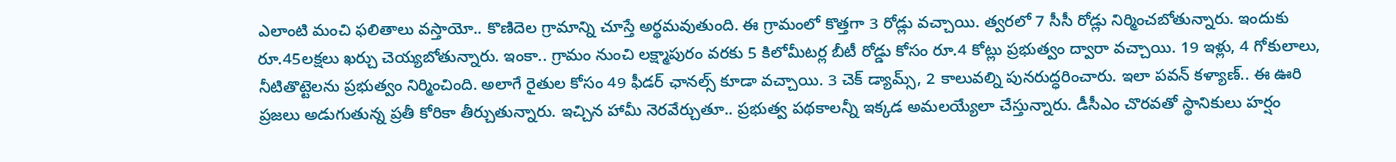ఎలాంటి మంచి ఫలితాలు వస్తాయో.. కొణిదెల గ్రామాన్ని చూస్తే అర్థమవుతుంది. ఈ గ్రామంలో కొత్తగా 3 రోడ్లు వచ్చాయి. త్వరలో 7 సీసీ రోడ్లు నిర్మించబోతున్నారు. ఇందుకు రూ.45లక్షలు ఖర్చు చెయ్యబోతున్నారు. ఇంకా.. గ్రామం నుంచి లక్ష్మాపురం వరకు 5 కిలోమీటర్ల బీటీ రోడ్డు కోసం రూ.4 కోట్లు ప్రభుత్వం ద్వారా వచ్చాయి. 19 ఇళ్లు, 4 గోకులాలు, నీటితొట్టెలను ప్రభుత్వం నిర్మించింది. అలాగే రైతుల కోసం 49 ఫీడర్ ఛానల్స్ కూడా వచ్చాయి. 3 చెక్ డ్యామ్స్, 2 కాలువల్ని పునరుద్ధరించారు. ఇలా పవన్ కళ్యాణ్.. ఈ ఊరి ప్రజలు అడుగుతున్న ప్రతీ కోరికా తీర్చుతున్నారు. ఇచ్చిన హామీ నెరవేర్చుతూ.. ప్రభుత్వ పథకాలన్నీ ఇక్కడ అమలయ్యేలా చేస్తున్నారు. డీసీఎం చొరవతో స్థానికులు హర్షం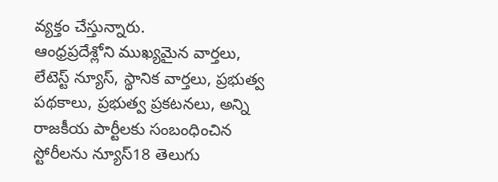వ్యక్తం చేస్తున్నారు.
ఆంధ్రప్రదేశ్లోని ముఖ్యమైన వార్తలు, లేటెస్ట్ న్యూస్, స్థానిక వార్తలు, ప్రభుత్వ పథకాలు, ప్రభుత్వ ప్రకటనలు, అన్ని రాజకీయ పార్టీలకు సంబంధించిన స్టోరీలను న్యూస్18 తెలుగు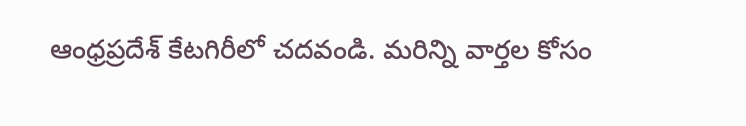ఆంధ్రప్రదేశ్ కేటగిరీలో చదవండి. మరిన్ని వార్తల కోసం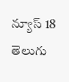న్యూస్ 18 తెలుగు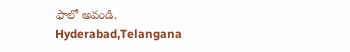ఫాలో అవండి.
Hyderabad,Telangana